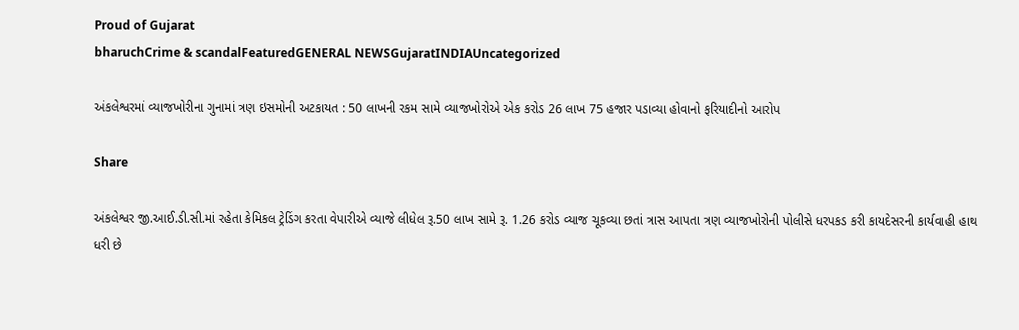Proud of Gujarat
bharuchCrime & scandalFeaturedGENERAL NEWSGujaratINDIAUncategorized

અંકલેશ્વરમાં વ્યાજખોરીના ગુનામાં ત્રણ ઇસમોની અટકાયત : 50 લાખની રકમ સામે વ્યાજખોરોએ એક કરોડ 26 લાખ 75 હજાર પડાવ્યા હોવાનો ફરિયાદીનો આરોપ

Share

અંકલેશ્વર જી.આઈ.ડી.સી.માં રહેતા કેમિકલ ટ્રેડિંગ કરતા વેપારીએ વ્યાજે લીધેલ રૂ.50 લાખ સામે રૂ. 1.26 કરોડ વ્યાજ ચૂકવ્યા છતાં ત્રાસ આપતા ત્રણ વ્યાજખોરોની પોલીસે ધરપકડ કરી કાયદેસરની કાર્યવાહી હાથ ધરી છે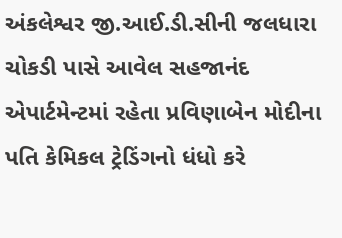અંકલેશ્વર જી.આઈ.ડી.સીની જલધારા ચોકડી પાસે આવેલ સહજાનંદ એપાર્ટમેન્ટમાં રહેતા પ્રવિણાબેન મોદીના પતિ કેમિકલ ટ્રેડિંગનો ધંધો કરે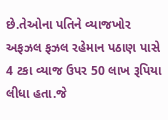છે.તેઓના પતિને વ્યાજખોર અફઝલ ફઝલ રહેમાન પઠાણ પાસે 4 ટકા વ્યાજ ઉપર 50 લાખ રૂપિયા લીધા હતા.જે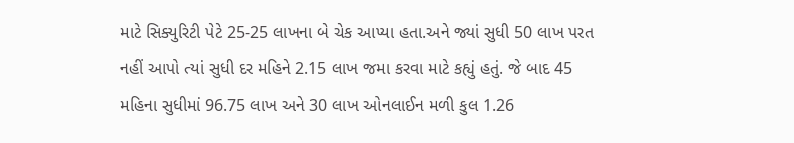માટે સિક્યુરિટી પેટે 25-25 લાખના બે ચેક આપ્યા હતા.અને જ્યાં સુધી 50 લાખ પરત નહીં આપો ત્યાં સુધી દર મહિને 2.15 લાખ જમા કરવા માટે કહ્યું હતું. જે બાદ 45 મહિના સુધીમાં 96.75 લાખ અને 30 લાખ ઓનલાઈન મળી કુલ 1.26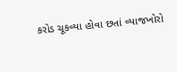કરોડ ચૂકવ્યા હોવા છતાં વ્યાજખોરો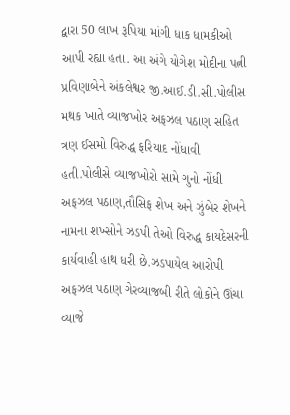દ્વારા 50 લાખ રૂપિયા માંગી ધાક ધામકીઓ આપી રહ્યા હતા. આ અંગે યોગેશ મોદીના પત્ની પ્રવિણાબેને અંકલેશ્વર જી.આઈ.ડી.સી.પોલીસ મથક ખાતે વ્યાજખોર અફઝલ પઠાણ સહિત ત્રણ ઈસમો વિરુદ્ધ ફરિયાદ નોંધાવી હતી.પોલીસે વ્યાજખોરો સામે ગુનો નોંધી અફઝલ પઠાણ,તૌસિફ શેખ અને ઝુંબેર શેખને નામના શખ્સોને ઝડપી તેઓ વિરુદ્ધ કાયદેસરની કાર્યવાહી હાથ ધરી છે.ઝડપાયેલ આરોપી અફઝલ પઠાણ ગેરવ્યાજબી રીતે લોકોને ઊંચા વ્યાજે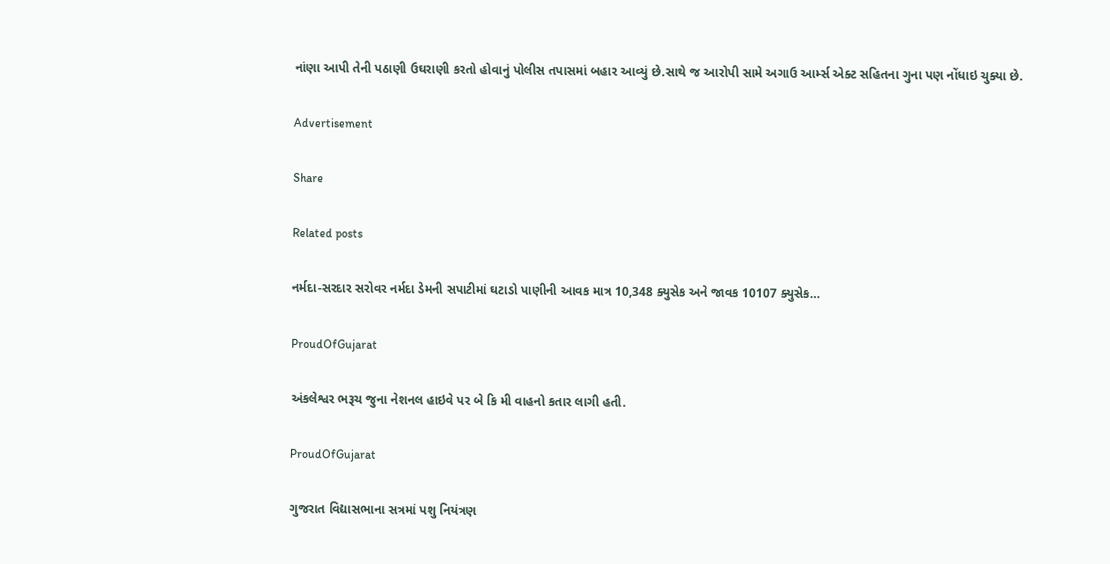નાંણા આપી તેની પઠાણી ઉઘરાણી કરતો હોવાનું પોલીસ તપાસમાં બહાર આવ્યું છે.સાથે જ આરોપી સામે અગાઉ આર્મ્સ એક્ટ સહિતના ગુના પણ નોંધાઇ ચુક્યા છે.

Advertisement

Share

Related posts

નર્મદા-સરદાર સરોવર નર્મદા ડેમની સપાટીમાં ઘટાડો પાણીની આવક માત્ર 10,348 ક્યુસેક અને જાવક 10107 ક્યુસેક…

ProudOfGujarat

અંકલેશ્વર ભરૂચ જુના નેશનલ હાઇવે પર બે કિ મી વાહનો કતાર લાગી હતી.

ProudOfGujarat

ગુજરાત વિદ્યાસભાના સત્રમાં પશુ નિયંત્રણ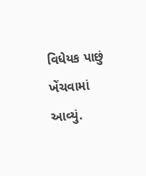વિધેયક પાછું ખેંચવામાં આવ્યું.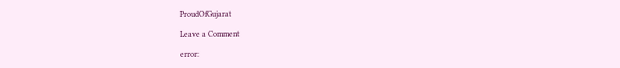ProudOfGujarat

Leave a Comment

error: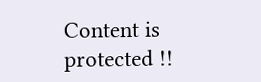Content is protected !!